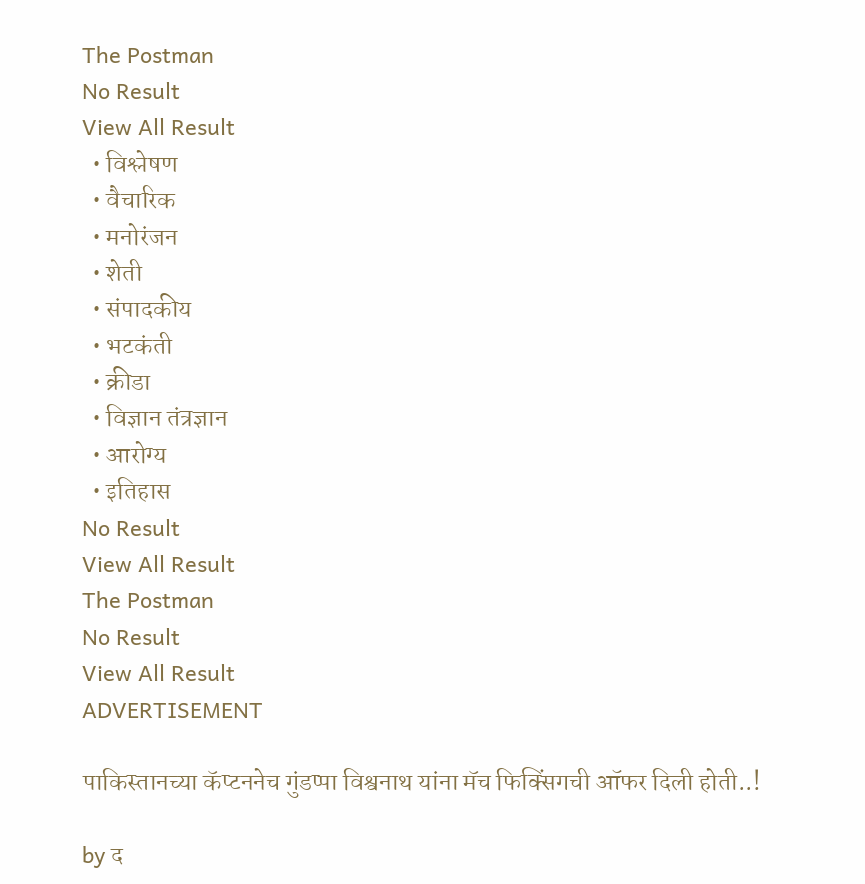The Postman
No Result
View All Result
  • विश्लेषण
  • वैचारिक
  • मनोरंजन
  • शेती
  • संपादकीय
  • भटकंती
  • क्रीडा
  • विज्ञान तंत्रज्ञान
  • आरोग्य
  • इतिहास
No Result
View All Result
The Postman
No Result
View All Result
ADVERTISEMENT

पाकिस्तानच्या कॅप्टननेच गुंडप्पा विश्वनाथ यांना मॅच फिक्सिंगची ऑफर दिली होती..!

by द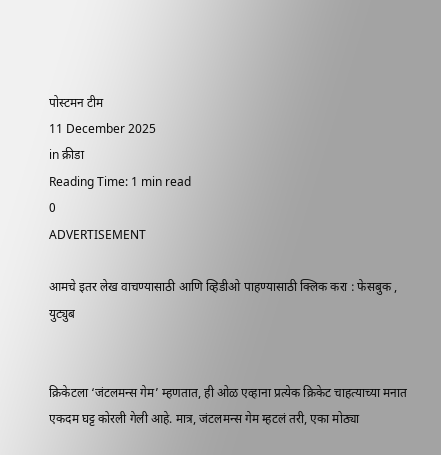पोस्टमन टीम
11 December 2025
in क्रीडा
Reading Time: 1 min read
0
ADVERTISEMENT

आमचे इतर लेख वाचण्यासाठी आणि व्हिडीओ पाहण्यासाठी क्लिक करा : फेसबुक , युट्युब


क्रिकेटला ‘जंटलमन्स गेम’ म्हणतात, ही ओळ एव्हाना प्रत्येक क्रिकेट चाहत्याच्या मनात एकदम घट्ट कोरली गेली आहे. मात्र, जंटलमन्स गेम म्हटलं तरी, एका मोठ्या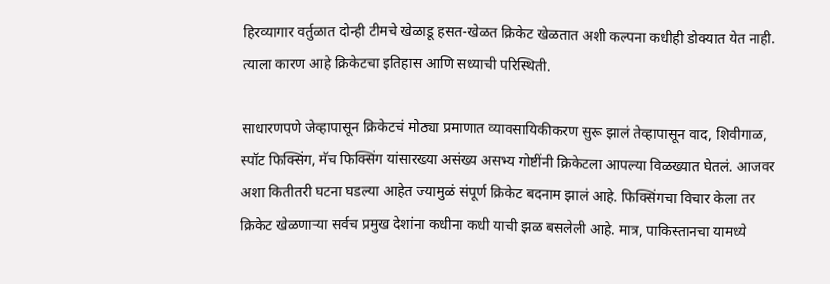हिरव्यागार वर्तुळात दोन्ही टीमचे खेळाडू हसत-खेळत क्रिकेट खेळतात अशी कल्पना कधीही डोक्यात येत नाही. त्याला कारण आहे क्रिकेटचा इतिहास आणि सध्याची परिस्थिती.

साधारणपणे जेव्हापासून क्रिकेटचं मोठ्या प्रमाणात व्यावसायिकीकरण सुरू झालं तेव्हापासून वाद, शिवीगाळ, स्पॉट फिक्सिंग, मॅच फिक्सिंग यांसारख्या असंख्य असभ्य गोष्टींनी क्रिकेटला आपल्या विळख्यात घेतलं. आजवर अशा कितीतरी घटना घडल्या आहेत ज्यामुळं संपूर्ण क्रिकेट बदनाम झालं आहे. फिक्सिंगचा विचार केला तर क्रिकेट खेळणाऱ्या सर्वच प्रमुख देशांना कधीना कधी याची झळ बसलेली आहे. मात्र, पाकिस्तानचा यामध्ये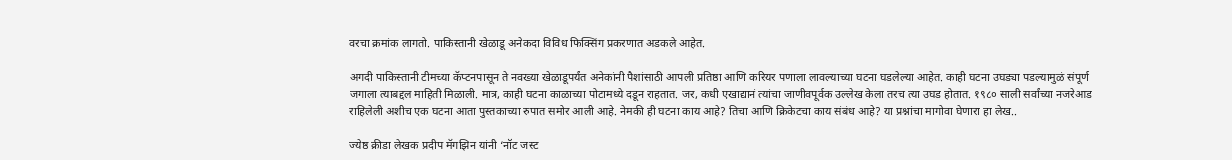वरचा क्रमांक लागतो. पाकिस्तानी खेळाडू अनेकदा विविध फिक्सिंग प्रकरणात अडकले आहेत.

अगदी पाकिस्तानी टीमच्या कॅप्टनपासून ते नवख्या खेळाडूपर्यंत अनेकांनी पैशांसाठी आपली प्रतिष्ठा आणि करियर पणाला लावल्याच्या घटना घडलेल्या आहेत. काही घटना उघड्या पडल्यामुळं संपूर्ण जगाला त्याबद्दल माहिती मिळाली. मात्र, काही घटना काळाच्या पोटामध्ये दडून राहतात. जर, कधी एखाद्यानं त्यांचा जाणीवपूर्वक उल्लेख केला तरच त्या उघड होतात. १९८० साली सर्वांच्या नजरेआड राहिलेली अशीच एक घटना आता पुस्तकाच्या रुपात समोर आली आहे. नेमकी ही घटना काय आहे? तिचा आणि क्रिकेटचा काय संबंध आहे? या प्रश्नांचा मागोवा घेणारा हा लेख..

ज्येष्ठ क्रीडा लेखक प्रदीप मॅगझिन यांनी ‘नॉट जस्ट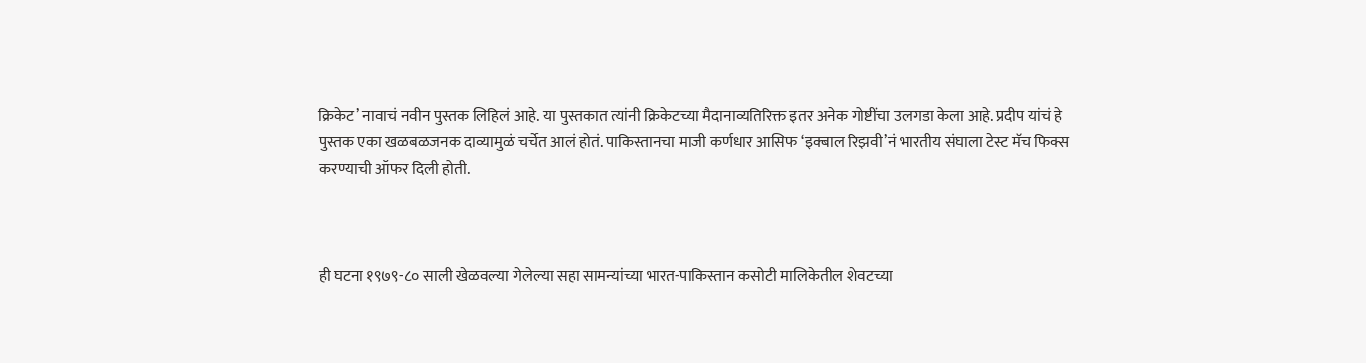क्रिकेट’ नावाचं नवीन पुस्तक लिहिलं आहे. या पुस्तकात त्यांनी क्रिकेटच्या मैदानाव्यतिरिक्त इतर अनेक गोष्टींचा उलगडा केला आहे. प्रदीप यांचं हे पुस्तक एका खळबळजनक दाव्यामुळं चर्चेत आलं होतं. पाकिस्तानचा माजी कर्णधार आसिफ ‘इक्बाल रिझवी’नं भारतीय संघाला टेस्ट मॅच फिक्स करण्याची ऑफर दिली होती.



ही घटना १९७९-८० साली खेळवल्या गेलेल्या सहा सामन्यांच्या भारत-पाकिस्तान कसोटी मालिकेतील शेवटच्या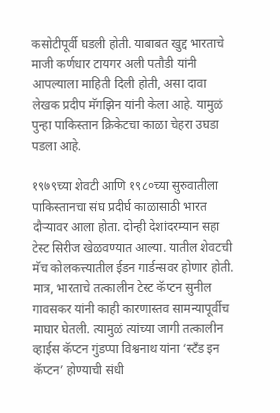कसोटीपूर्वी घडली होती. याबाबत खुद्द भारताचे माजी कर्णधार टायगर अली पतौडी यांनी आपल्याला माहिती दिली होती, असा दावा लेखक प्रदीप मॅगझिन यांनी केला आहे. यामुळं पुन्हा पाकिस्तान क्रिकेटचा काळा चेहरा उघडा पडला आहे.

१९७९च्या शेवटी आणि १९८०च्या सुरुवातीला पाकिस्तानचा संघ प्रदीर्घ काळासाठी भारत दौऱ्यावर आला होता. दोन्ही देशांदरम्यान सहा टेस्ट सिरीज खेळवण्यात आल्या. यातील शेवटची मॅच कोलकत्त्यातील ईडन गार्डन्सवर होणार होती. मात्र, भारताचे तत्कालीन टेस्ट कॅप्टन सुनील गावसकर यांनी काही कारणास्तव सामन्यापूर्वीच माघार घेतली. त्यामुळं त्यांच्या जागी तत्कालीन व्हाईस कॅप्टन गुंडप्पा विश्वनाथ यांना ‘स्टँड इन कॅप्टन’ होण्याची संधी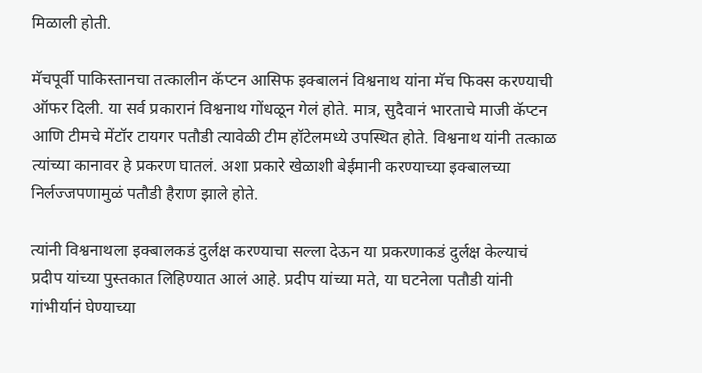मिळाली होती.

मॅचपूर्वी पाकिस्तानचा तत्कालीन कॅप्टन आसिफ इक्बालनं विश्वनाथ यांना मॅच फिक्स करण्याची ऑफर दिली. या सर्व प्रकारानं विश्वनाथ गोंधळून गेलं होते. मात्र, सुदैवानं भारताचे माजी कॅप्टन आणि टीमचे मेंटॉर टायगर पतौडी त्यावेळी टीम हॉटेलमध्ये उपस्थित होते. विश्वनाथ यांनी तत्काळ त्यांच्या कानावर हे प्रकरण घातलं. अशा प्रकारे खेळाशी बेईमानी करण्याच्या इक्बालच्या निर्लज्जपणामुळं पतौडी हैराण झाले होते.

त्यांनी विश्वनाथला इक्बालकडं दुर्लक्ष करण्याचा सल्ला देऊन या प्रकरणाकडं दुर्लक्ष केल्याचं प्रदीप यांच्या पुस्तकात लिहिण्यात आलं आहे. प्रदीप यांच्या मते, या घटनेला पतौडी यांनी गांभीर्यानं घेण्याच्या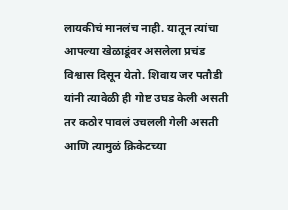लायकीचं मानलंच नाही. यातून त्यांचा आपल्या खेळाडूंवर असलेला प्रचंड विश्वास दिसून येतो. शिवाय जर पतौडी यांनी त्यावेळी ही गोष्ट उघड केली असती तर कठोर पावलं उचलली गेली असती आणि त्यामुळं क्रिकेटच्या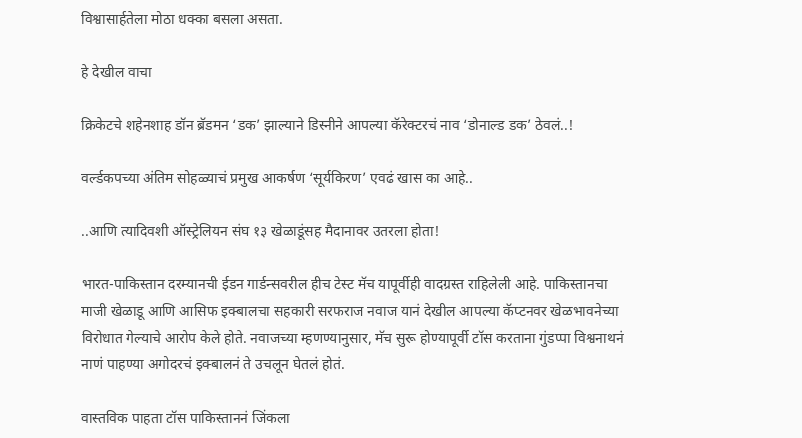विश्वासार्हतेला मोठा धक्का बसला असता.

हे देखील वाचा

क्रिकेटचे शहेनशाह डॉन ब्रॅडमन ‘डक’ झाल्याने डिस्नीने आपल्या कॅरेक्टरचं नाव ‘डोनाल्ड डक’ ठेवलं..!

वर्ल्डकपच्या अंतिम सोहळ्याचं प्रमुख आकर्षण ‘सूर्यकिरण’ एवढं खास का आहे..

..आणि त्यादिवशी ऑस्ट्रेलियन संघ १३ खेळाडूंसह मैदानावर उतरला होता!

भारत-पाकिस्तान दरम्यानची ईडन गार्डन्सवरील हीच टेस्ट मॅच यापूर्वीही वादग्रस्त राहिलेली आहे. पाकिस्तानचा माजी खेळाडू आणि आसिफ इक्बालचा सहकारी सरफराज नवाज यानं देखील आपल्या कॅप्टनवर खेळभावनेच्या विरोधात गेल्याचे आरोप केले होते. नवाजच्या म्हणण्यानुसार, मॅच सुरू होण्यापूर्वी टॉस करताना गुंडप्पा विश्वनाथनं नाणं पाहण्या अगोदरचं इक्बालनं ते उचलून घेतलं होतं.

वास्तविक पाहता टॉस पाकिस्ताननं जिंकला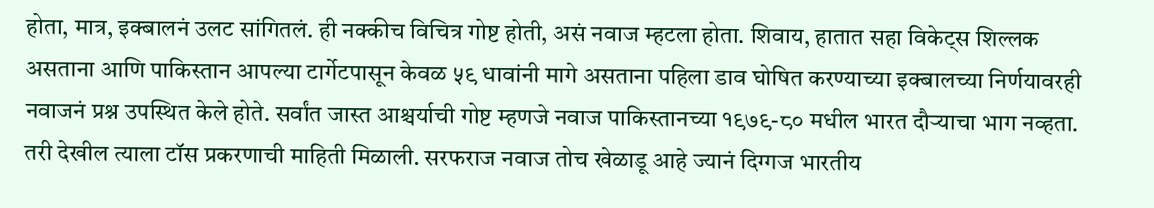होता, मात्र, इक्बालनं उलट सांगितलं. ही नक्कीच विचित्र गोष्ट होती, असं नवाज म्हटला होता. शिवाय, हातात सहा विकेट्स शिल्लक असताना आणि पाकिस्तान आपल्या टार्गेटपासून केवळ ५९ धावांनी मागे असताना पहिला डाव घोषित करण्याच्या इक्बालच्या निर्णयावरही नवाजनं प्रश्न उपस्थित केले होते. सर्वांत जास्त आश्चर्याची गोष्ट म्हणजे नवाज पाकिस्तानच्या १९७९-८० मधील भारत दौऱ्याचा भाग नव्हता. तरी देखील त्याला टॉस प्रकरणाची माहिती मिळाली. सरफराज नवाज तोच खेळाडू आहे ज्यानं दिग्गज भारतीय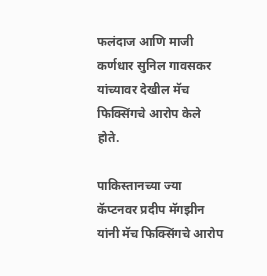फलंदाज आणि माजी कर्णधार सुनिल गावसकर यांच्यावर देखील मॅच फिक्सिंगचे आरोप केले होते.

पाकिस्तानच्या ज्या कॅप्टनवर प्रदीप मॅगझीन यांनी मॅच फिक्सिंगचे आरोप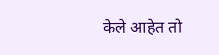केले आहेत तो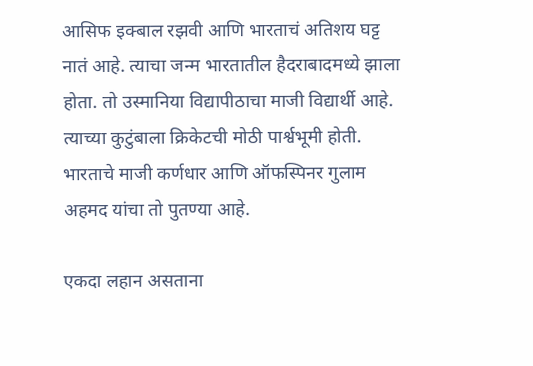आसिफ इक्बाल रझवी आणि भारताचं अतिशय घट्ट नातं आहे. त्याचा जन्म भारतातील हैदराबादमध्ये झाला होता. तो उस्मानिया विद्यापीठाचा माजी विद्यार्थी आहे. त्याच्या कुटुंबाला क्रिकेटची मोठी पार्श्वभूमी होती. भारताचे माजी कर्णधार आणि ऑफस्पिनर गुलाम अहमद यांचा तो पुतण्या आहे.

एकदा लहान असताना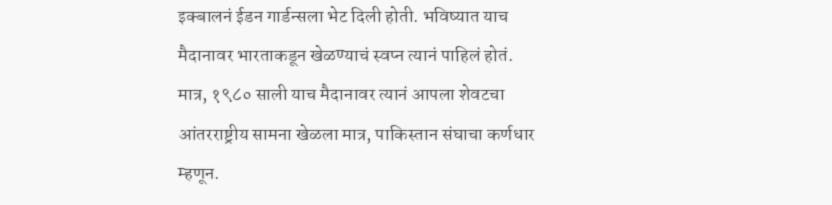इक्बालनं ईडन गार्डन्सला भेट दिली होती. भविष्यात याच मैदानावर भारताकडून खेळण्याचं स्वप्न त्यानं पाहिलं होतं. मात्र, १९८० साली याच मैदानावर त्यानं आपला शेवटचा आंतरराष्ट्रीय सामना खेळला मात्र, पाकिस्तान संघाचा कर्णधार म्हणून.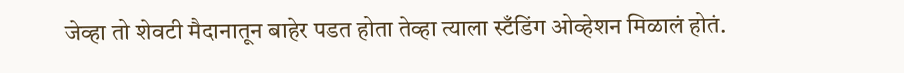जेव्हा तो शेवटी मैदानातून बाहेर पडत होता तेव्हा त्याला स्टँडिंग ओव्हेशन मिळालं होतं.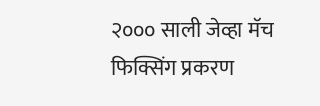२००० साली जेव्हा मॅच फिक्सिंग प्रकरण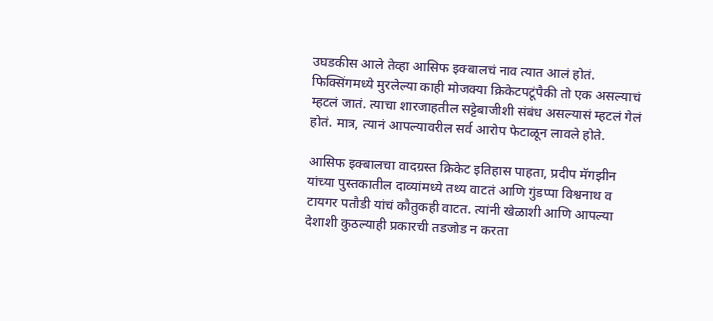उघडकीस आले तेव्हा आसिफ इक्बालचं नाव त्यात आलं होतं. फिक्सिंगमध्ये मुरलेल्या काही मोजक्या क्रिकेटपटूंपैकी तो एक असल्याचं म्हटलं जातं. त्याचा शारजाहतील सट्टेबाजीशी संबंध असल्यासं म्हटलं गेलं होतं. मात्र, त्यानं आपल्यावरील सर्व आरोप फेटाळून लावले होते.

आसिफ इक्बालचा वादग्रस्त क्रिकेट इतिहास पाहता, प्रदीप मॅगझीन यांच्या पुस्तकातील दाव्यांमध्ये तथ्य वाटतं आणि गुंडप्पा विश्वनाथ व टायगर पतौडी यांचं कौतुकही वाटत. त्यांनी खेळाशी आणि आपल्या देशाशी कुठल्याही प्रकारची तडजोड न करता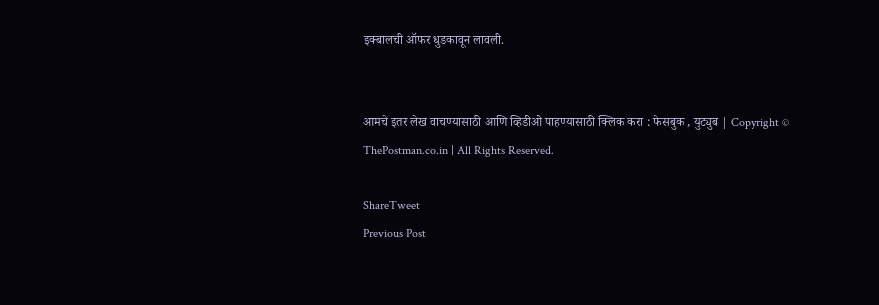इक्बालची ऑफर धुडकावून लावली.


आमचे इतर लेख वाचण्यासाठी आणि व्हिडीओ पाहण्यासाठी क्लिक करा : फेसबुक , युट्युब | Copyright © ThePostman.co.in | All Rights Reserved.

ShareTweet
Previous Post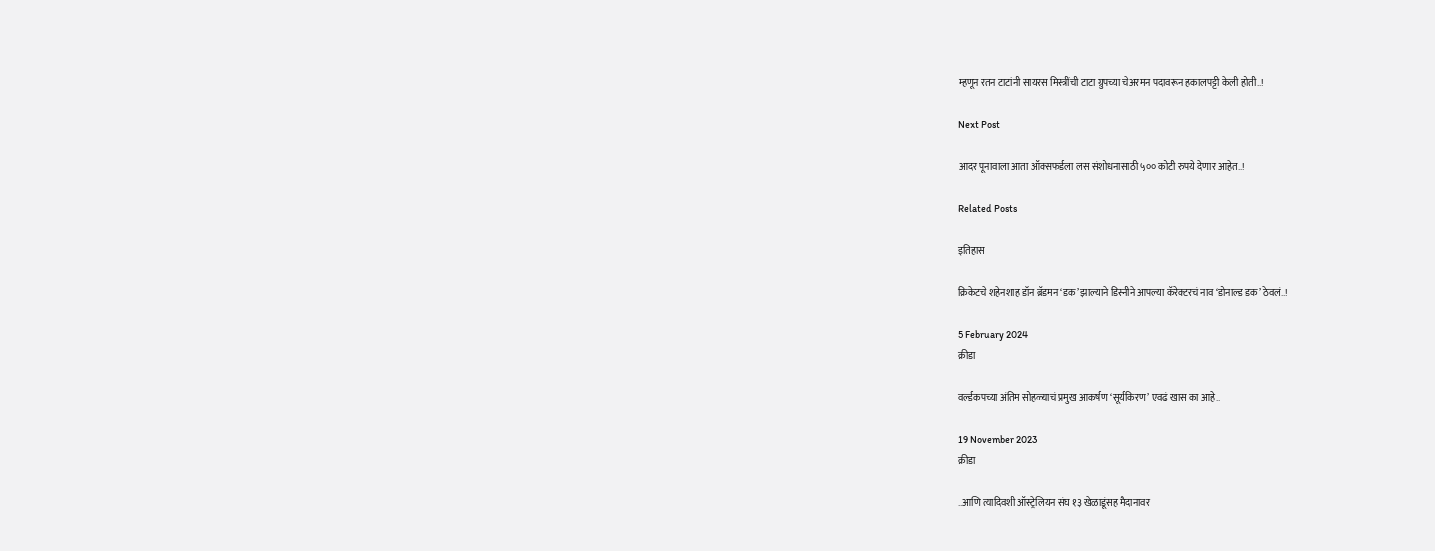म्हणून रतन टाटांनी सायरस मिस्त्रींची टाटा ग्रुपच्या चेअरमन पदावरून हकालपट्टी केली होती..!

Next Post

आदर पूनावाला आता ऑक्सफर्डला लस संशोधनासाठी ५०० कोटी रुपये देणार आहेत..!

Related Posts

इतिहास

क्रिकेटचे शहेनशाह डॉन ब्रॅडमन ‘डक’ झाल्याने डिस्नीने आपल्या कॅरेक्टरचं नाव ‘डोनाल्ड डक’ ठेवलं..!

5 February 2024
क्रीडा

वर्ल्डकपच्या अंतिम सोहळ्याचं प्रमुख आकर्षण ‘सूर्यकिरण’ एवढं खास का आहे..

19 November 2023
क्रीडा

..आणि त्यादिवशी ऑस्ट्रेलियन संघ १३ खेळाडूंसह मैदानावर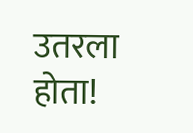उतरला होता!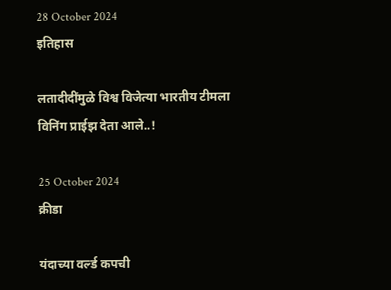28 October 2024
इतिहास

लतादीदींमुळे विश्व विजेत्या भारतीय टीमला विनिंग प्राईझ देता आले..!

25 October 2024
क्रीडा

यंदाच्या वर्ल्ड कपची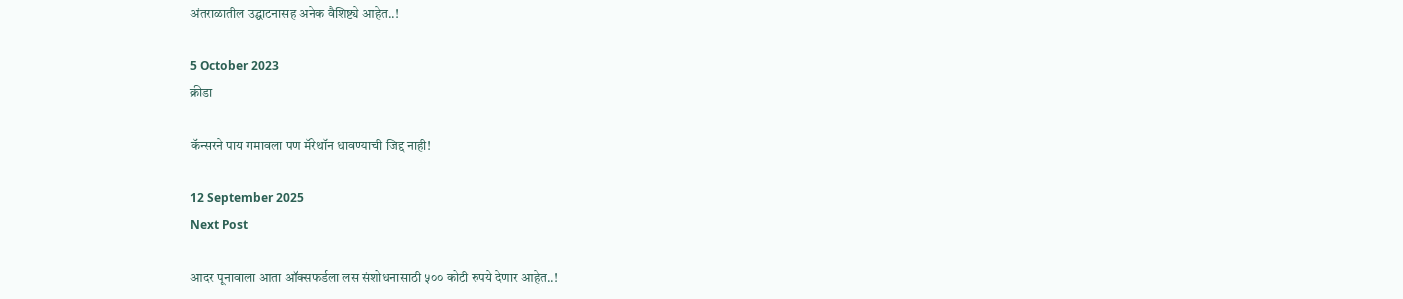अंतराळातील उद्घाटनासह अनेक वैशिष्ट्ये आहेत..!

5 October 2023
क्रीडा

कॅन्सरने पाय गमावला पण मॅरेथॉन धावण्याची जिद्द नाही!

12 September 2025
Next Post

आदर पूनावाला आता ऑक्सफर्डला लस संशोधनासाठी ५०० कोटी रुपये देणार आहेत..!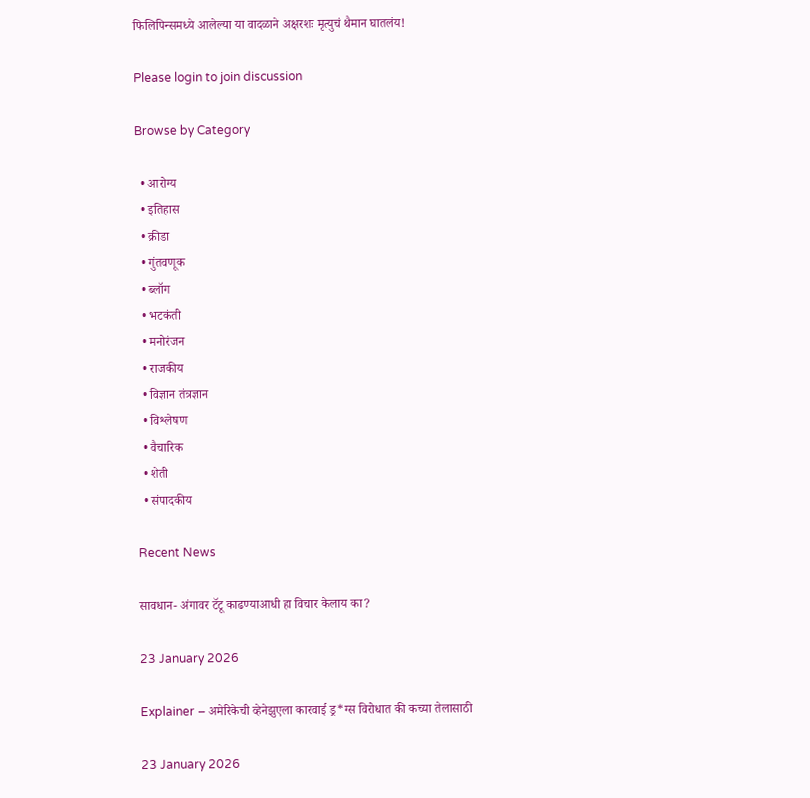फिलिपिन्समध्ये आलेल्या या वादळाने अक्षरशः मृत्युचं थैमान घातलंय!

Please login to join discussion

Browse by Category

  • आरोग्य
  • इतिहास
  • क्रीडा
  • गुंतवणूक
  • ब्लॉग
  • भटकंती
  • मनोरंजन
  • राजकीय
  • विज्ञान तंत्रज्ञान
  • विश्लेषण
  • वैचारिक
  • शेती
  • संपादकीय

Recent News

सावधान- अंगावर टॅटू काढण्याआधी हा विचार केलाय का?

23 January 2026

Explainer – अमेरिकेची व्हेनेझुएला कारवाई ड्र*ग्स विरोधात की कच्या तेलासाठी

23 January 2026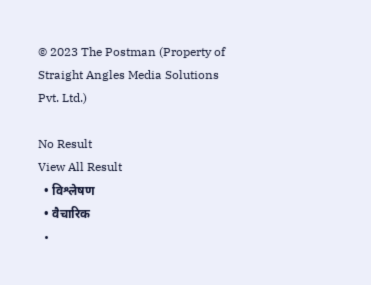© 2023 The Postman (Property of Straight Angles Media Solutions Pvt. Ltd.)

No Result
View All Result
  • विश्लेषण
  • वैचारिक
  •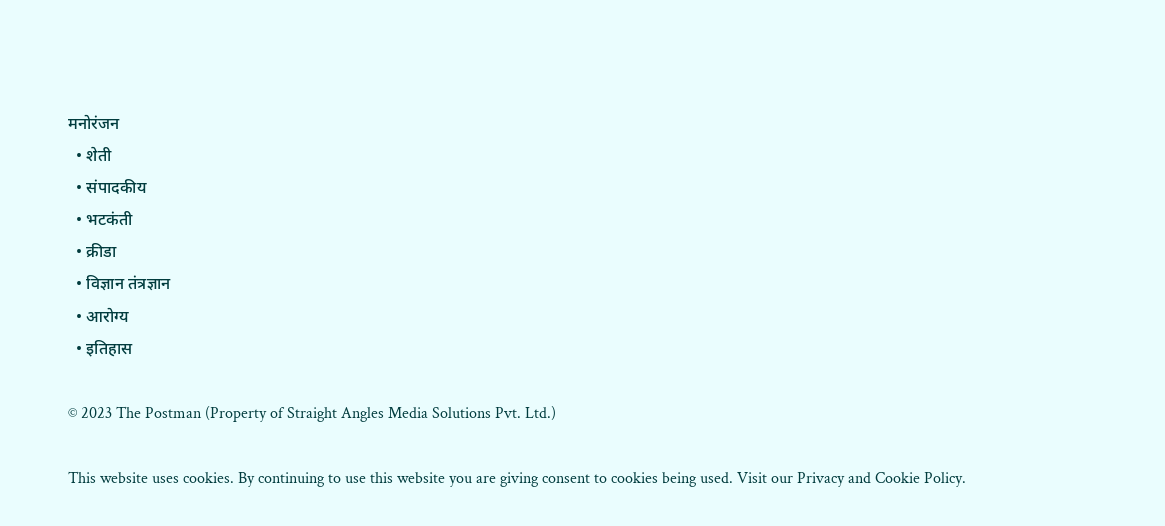मनोरंजन
  • शेती
  • संपादकीय
  • भटकंती
  • क्रीडा
  • विज्ञान तंत्रज्ञान
  • आरोग्य
  • इतिहास

© 2023 The Postman (Property of Straight Angles Media Solutions Pvt. Ltd.)

This website uses cookies. By continuing to use this website you are giving consent to cookies being used. Visit our Privacy and Cookie Policy.